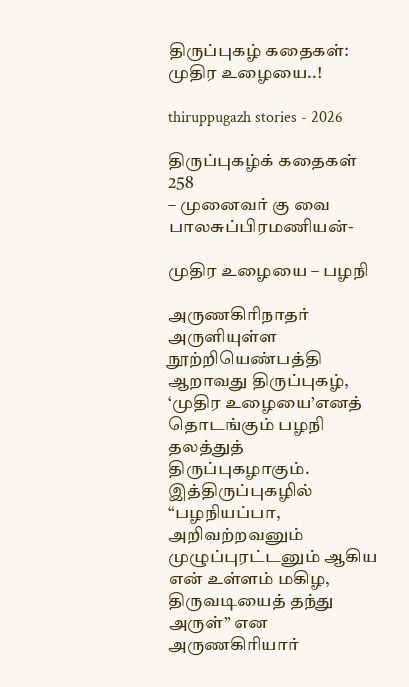திருப்புகழ் கதைகள்: முதிர உழையை..!

thiruppugazh stories - 2026

திருப்புகழ்க் கதைகள் 258
– முனைவர் கு வை பாலசுப்பிரமணியன்-

முதிர உழையை – பழநி

அருணகிரிநாதர் அருளியுள்ள நூற்றியெண்பத்தி ஆறாவது திருப்புகழ், ‘முதிர உழையை’எனத் தொடங்கும் பழநி தலத்துத் திருப்புகழாகும். இத்திருப்புகழில் “பழநியப்பா, அறிவற்றவனும் முழுப்புரட்டனும் ஆகிய என் உள்ளம் மகிழ, திருவடியைத் தந்து அருள்” என அருணகிரியார்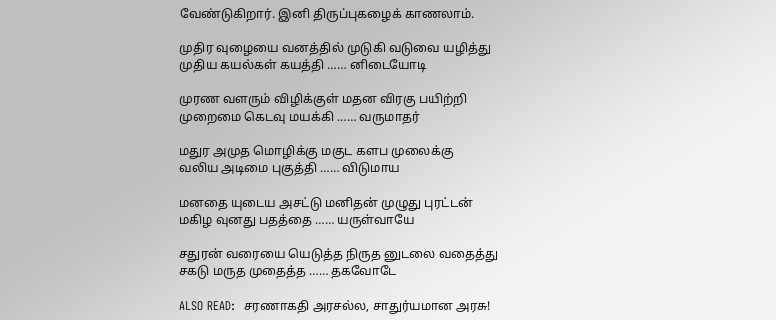வேண்டுகிறார். இனி திருப்புகழைக் காணலாம்.

முதிர வுழையை வனத்தில் முடுகி வடுவை யழித்து
முதிய கயல்கள் கயத்தி …… னிடையோடி

முரண வளரும் விழிக்குள் மதன விரகு பயிற்றி
முறைமை கெடவு மயக்கி …… வருமாதர்

மதுர அமுத மொழிக்கு மகுட களப முலைக்கு
வலிய அடிமை புகுத்தி …… விடுமாய

மனதை யுடைய அசட்டு மனிதன் முழுது புரட்டன்
மகிழ வுனது பதத்தை …… யருள்வாயே

சதுரன் வரையை யெடுத்த நிருத னுடலை வதைத்து
சகடு மருத முதைத்த …… தகவோடே

ALSO READ:  சரணாகதி அரசல்ல, சாதுர்யமான அரசு!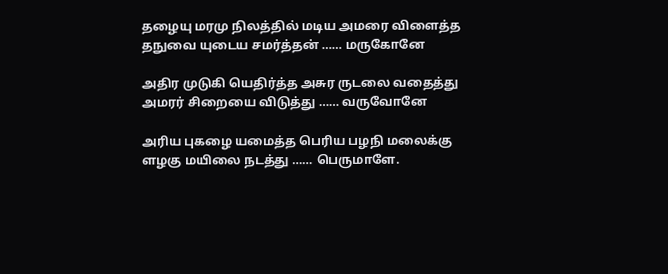தழையு மரமு நிலத்தில் மடிய அமரை விளைத்த
தநுவை யுடைய சமர்த்தன் …… மருகோனே

அதிர முடுகி யெதிர்த்த அசுர ருடலை வதைத்து
அமரர் சிறையை விடுத்து …… வருவோனே

அரிய புகழை யமைத்த பெரிய பழநி மலைக்கு
ளழகு மயிலை நடத்து …… பெருமாளே.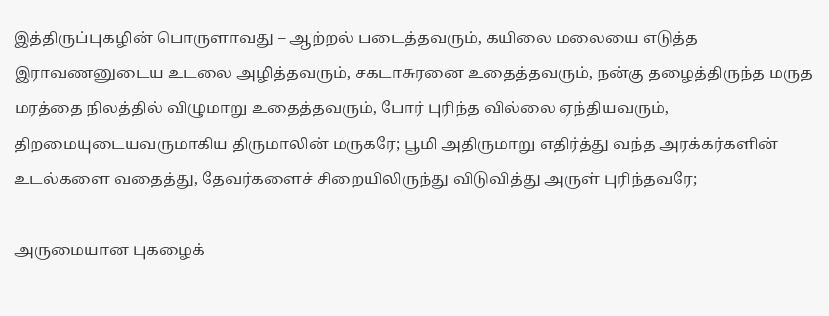இத்திருப்புகழின் பொருளாவது – ஆற்றல் படைத்தவரும், கயிலை மலையை எடுத்த இராவணனுடைய உடலை அழித்தவரும், சகடாசுரனை உதைத்தவரும், நன்கு தழைத்திருந்த மருத மரத்தை நிலத்தில் விழுமாறு உதைத்தவரும், போர் புரிந்த வில்லை ஏந்தியவரும், திறமையுடையவருமாகிய திருமாலின் மருகரே; பூமி அதிருமாறு எதிர்த்து வந்த அரக்கர்களின் உடல்களை வதைத்து, தேவர்களைச் சிறையிலிருந்து விடுவித்து அருள் புரிந்தவரே;

அருமையான புகழைக்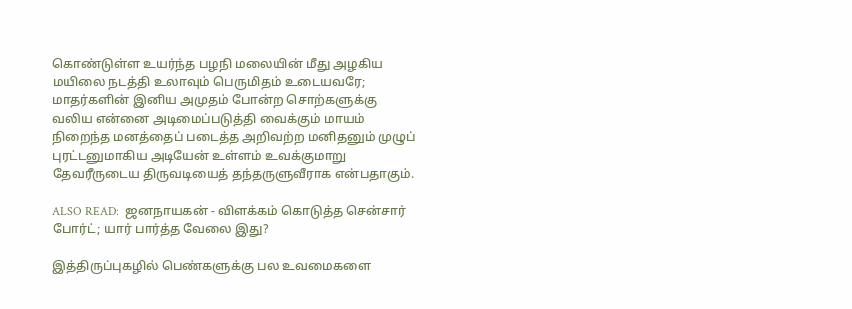கொண்டுள்ள உயர்ந்த பழநி மலையின் மீது அழகிய மயிலை நடத்தி உலாவும் பெருமிதம் உடையவரே; மாதர்களின் இனிய அமுதம் போன்ற சொற்களுக்கு வலிய என்னை அடிமைப்படுத்தி வைக்கும் மாயம் நிறைந்த மனத்தைப் படைத்த அறிவற்ற மனிதனும் முழுப் புரட்டனுமாகிய அடியேன் உள்ளம் உவக்குமாறு தேவரீருடைய திருவடியைத் தந்தருளுவீராக என்பதாகும்.

ALSO READ:  ஜனநாயகன் - விளக்கம் கொடுத்த சென்சார் போர்ட்; யார் பார்த்த வேலை இது?

இத்திருப்புகழில் பெண்களுக்கு பல உவமைகளை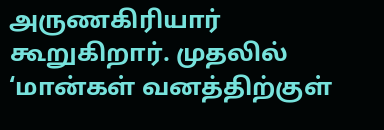அருணகிரியார் கூறுகிறார். முதலில் ‘மான்கள் வனத்திற்குள்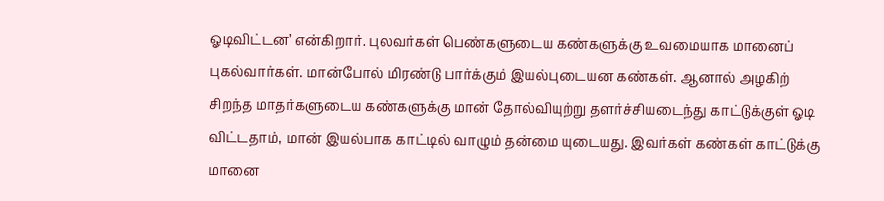ஓடிவிட்டன’ என்கிறார். புலவர்கள் பெண்களுடைய கண்களுக்கு உவமையாக மானைப் புகல்வார்கள். மான்போல் மிரண்டு பார்க்கும் இயல்புடையன கண்கள். ஆனால் அழகிற் சிறந்த மாதர்களுடைய கண்களுக்கு மான் தோல்வியுற்று தளர்ச்சியடைந்து காட்டுக்குள் ஓடி விட்டதாம், மான் இயல்பாக காட்டில் வாழும் தன்மை யுடையது. இவர்கள் கண்கள் காட்டுக்கு மானை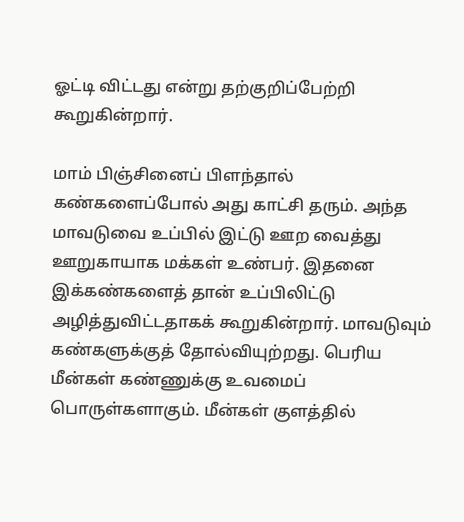ஓட்டி விட்டது என்று தற்குறிப்பேற்றி கூறுகின்றார்.

மாம் பிஞ்சினைப் பிளந்தால் கண்களைப்போல் அது காட்சி தரும். அந்த மாவடுவை உப்பில் இட்டு ஊற வைத்து ஊறுகாயாக மக்கள் உண்பர். இதனை இக்கண்களைத் தான் உப்பிலிட்டு அழித்துவிட்டதாகக் கூறுகின்றார். மாவடுவும் கண்களுக்குத் தோல்வியுற்றது. பெரிய மீன்கள் கண்ணுக்கு உவமைப் பொருள்களாகும். மீன்கள் குளத்தில்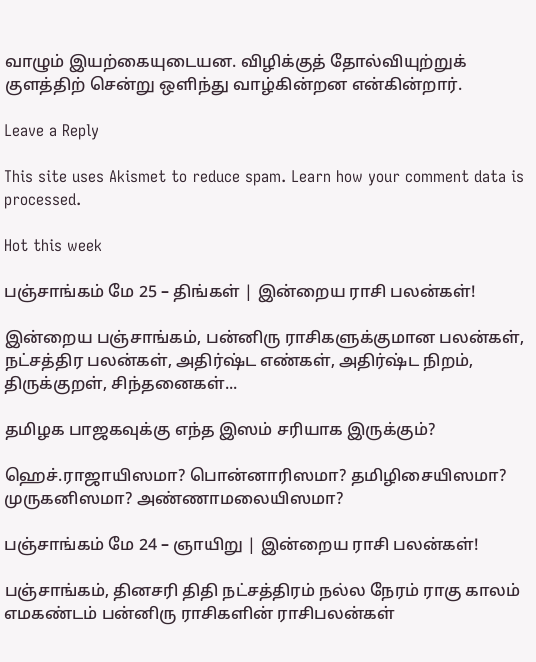வாழும் இயற்கையுடையன. விழிக்குத் தோல்வியுற்றுக் குளத்திற் சென்று ஒளிந்து வாழ்கின்றன என்கின்றார்.

Leave a Reply

This site uses Akismet to reduce spam. Learn how your comment data is processed.

Hot this week

பஞ்சாங்கம் மே 25 – திங்கள் | இன்றைய ராசி பலன்கள்!

இன்றைய பஞ்சாங்கம், பன்னிரு ராசிகளுக்குமான பலன்கள், நட்சத்திர பலன்கள், அதிர்ஷ்ட எண்கள், அதிர்ஷ்ட நிறம், திருக்குறள், சிந்தனைகள்...

தமிழக பாஜகவுக்கு எந்த இஸம் சரியாக இருக்கும்?

ஹெச்.ராஜாயிஸமா? பொன்னாரிஸமா? தமிழிசையிஸமா? முருகனிஸமா? அண்ணாமலையிஸமா?

பஞ்சாங்கம் மே 24 – ஞாயிறு | இன்றைய ராசி பலன்கள்!

பஞ்சாங்கம், தினசரி திதி நட்சத்திரம் நல்ல நேரம் ராகு காலம் எமகண்டம் பன்னிரு ராசிகளின் ராசிபலன்கள்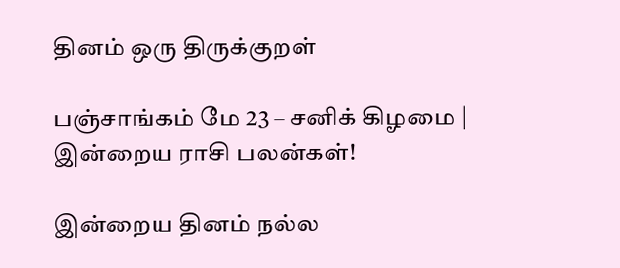தினம் ஒரு திருக்குறள்

பஞ்சாங்கம் மே 23 – சனிக் கிழமை | இன்றைய ராசி பலன்கள்!

இன்றைய தினம் நல்ல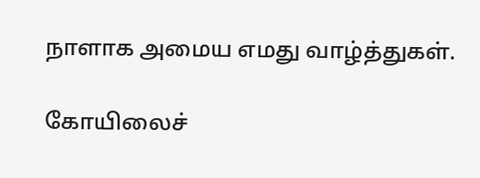நாளாக அமைய எமது வாழ்த்துகள்.

கோயிலைச்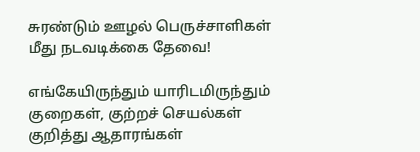சுரண்டும் ஊழல் பெருச்சாளிகள் மீது நடவடிக்கை தேவை!

எங்கேயிருந்தும் யாரிடமிருந்தும் குறைகள், குற்றச் செயல்கள் குறித்து ஆதாரங்கள்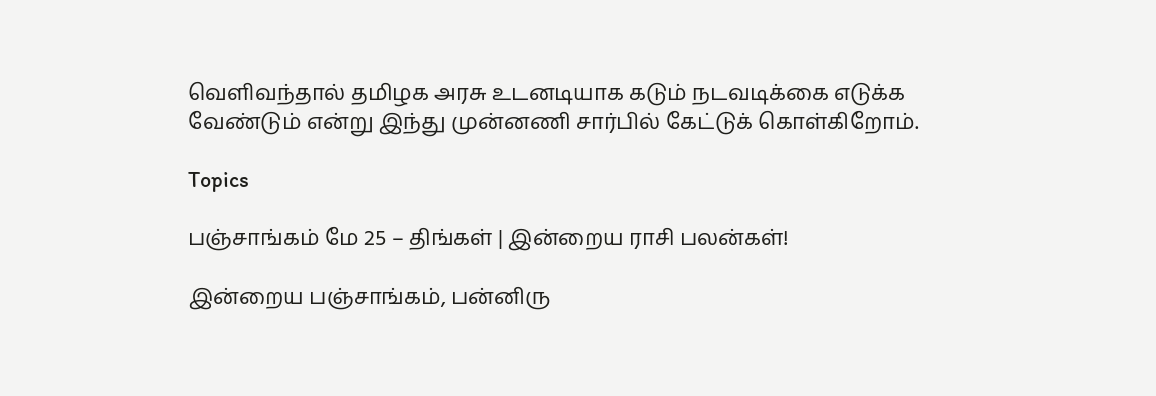வெளிவந்தால் தமிழக அரசு உடனடியாக கடும் நடவடிக்கை எடுக்க வேண்டும் என்று இந்து முன்னணி சார்பில் கேட்டுக் கொள்கிறோம்.

Topics

பஞ்சாங்கம் மே 25 – திங்கள் | இன்றைய ராசி பலன்கள்!

இன்றைய பஞ்சாங்கம், பன்னிரு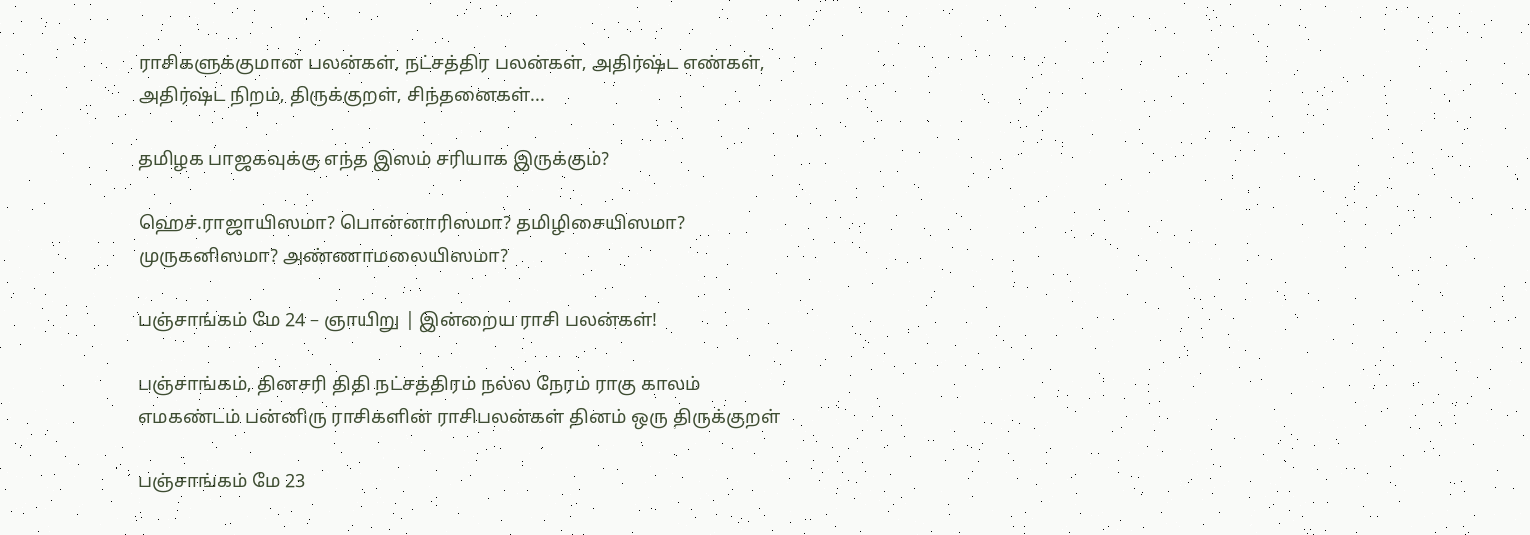ராசிகளுக்குமான பலன்கள், நட்சத்திர பலன்கள், அதிர்ஷ்ட எண்கள், அதிர்ஷ்ட நிறம், திருக்குறள், சிந்தனைகள்...

தமிழக பாஜகவுக்கு எந்த இஸம் சரியாக இருக்கும்?

ஹெச்.ராஜாயிஸமா? பொன்னாரிஸமா? தமிழிசையிஸமா? முருகனிஸமா? அண்ணாமலையிஸமா?

பஞ்சாங்கம் மே 24 – ஞாயிறு | இன்றைய ராசி பலன்கள்!

பஞ்சாங்கம், தினசரி திதி நட்சத்திரம் நல்ல நேரம் ராகு காலம் எமகண்டம் பன்னிரு ராசிகளின் ராசிபலன்கள் தினம் ஒரு திருக்குறள்

பஞ்சாங்கம் மே 23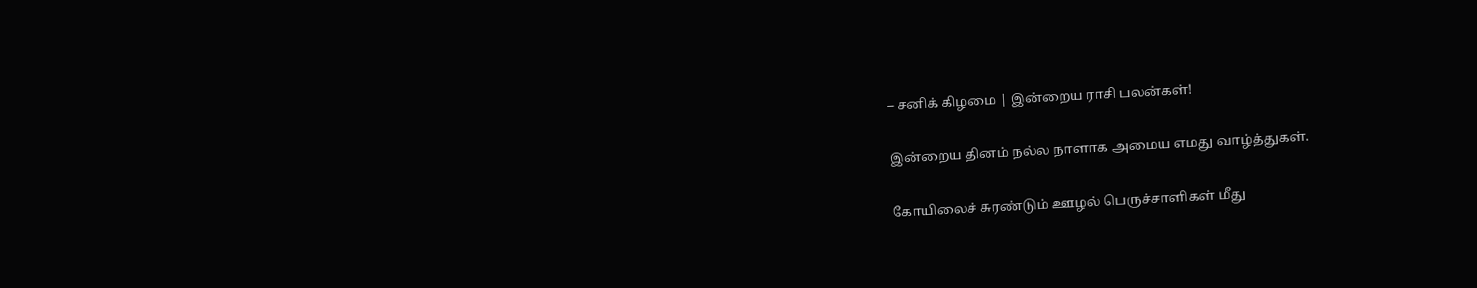– சனிக் கிழமை | இன்றைய ராசி பலன்கள்!

இன்றைய தினம் நல்ல நாளாக அமைய எமது வாழ்த்துகள்.

கோயிலைச் சுரண்டும் ஊழல் பெருச்சாளிகள் மீது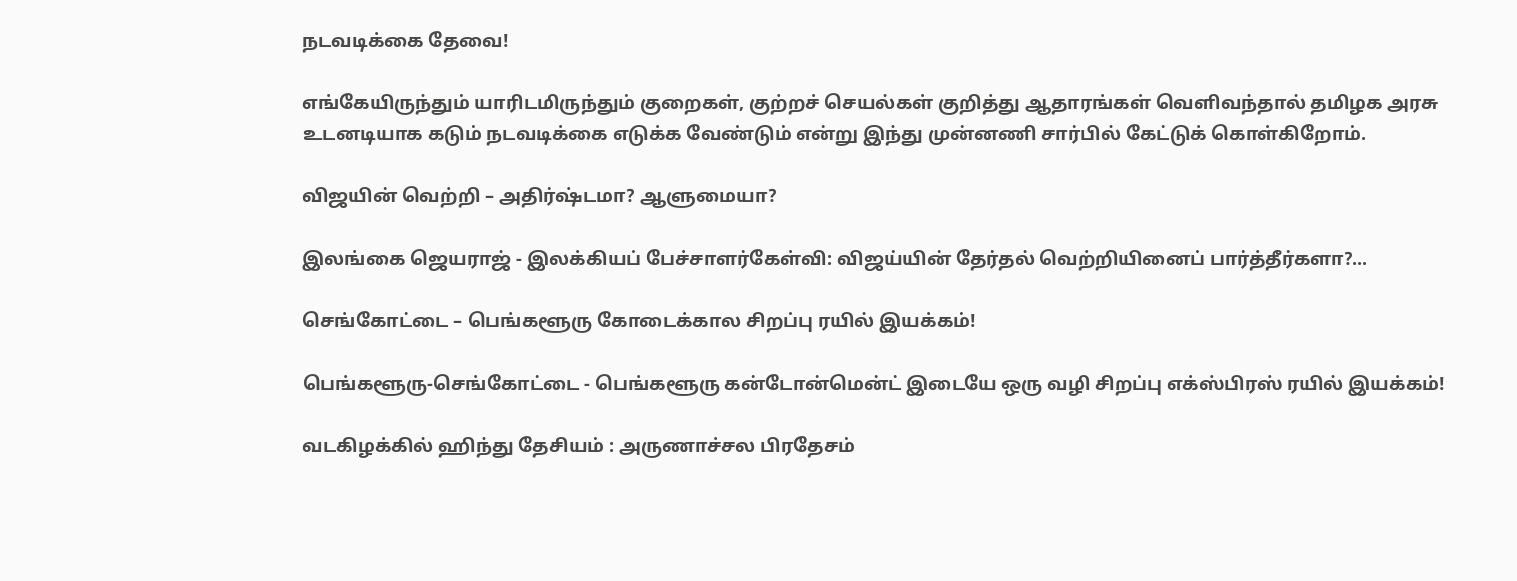நடவடிக்கை தேவை!

எங்கேயிருந்தும் யாரிடமிருந்தும் குறைகள், குற்றச் செயல்கள் குறித்து ஆதாரங்கள் வெளிவந்தால் தமிழக அரசு உடனடியாக கடும் நடவடிக்கை எடுக்க வேண்டும் என்று இந்து முன்னணி சார்பில் கேட்டுக் கொள்கிறோம்.

விஜயின் வெற்றி – அதிர்ஷ்டமா? ஆளுமையா?

இலங்கை ஜெயராஜ் - இலக்கியப் பேச்சாளர்கேள்வி: விஜய்யின் தேர்தல் வெற்றியினைப் பார்த்தீர்களா?...

செங்கோட்டை – பெங்களூரு கோடைக்கால சிறப்பு ரயில் இயக்கம்!

பெங்களூரு-செங்கோட்டை - பெங்களூரு கன்டோன்மென்ட் இடையே ஒரு வழி சிறப்பு எக்ஸ்பிரஸ் ரயில் இயக்கம்!

வடகிழக்கில் ஹிந்து தேசியம் : அருணாச்சல பிரதேசம்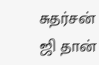சுதர்சன் ஜி தான்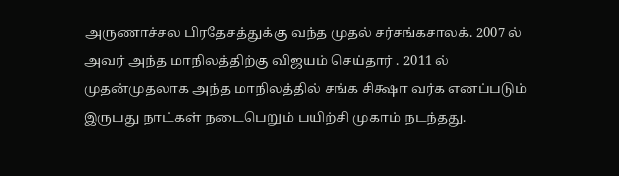அருணாச்சல பிரதேசத்துக்கு வந்த முதல் சர்சங்கசாலக். 2007 ல் அவர் அந்த மாநிலத்திற்கு விஜயம் செய்தார் . 2011 ல் முதன்முதலாக அந்த மாநிலத்தில் சங்க சிக்ஷா வர்க எனப்படும் இருபது நாட்கள் நடைபெறும் பயிற்சி முகாம் நடந்தது.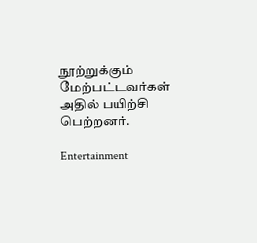நூற்றுக்கும் மேற்பட்டவர்கள் அதில் பயிற்சி பெற்றனர்.

Entertainment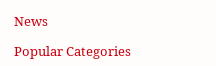News

Popular Categories